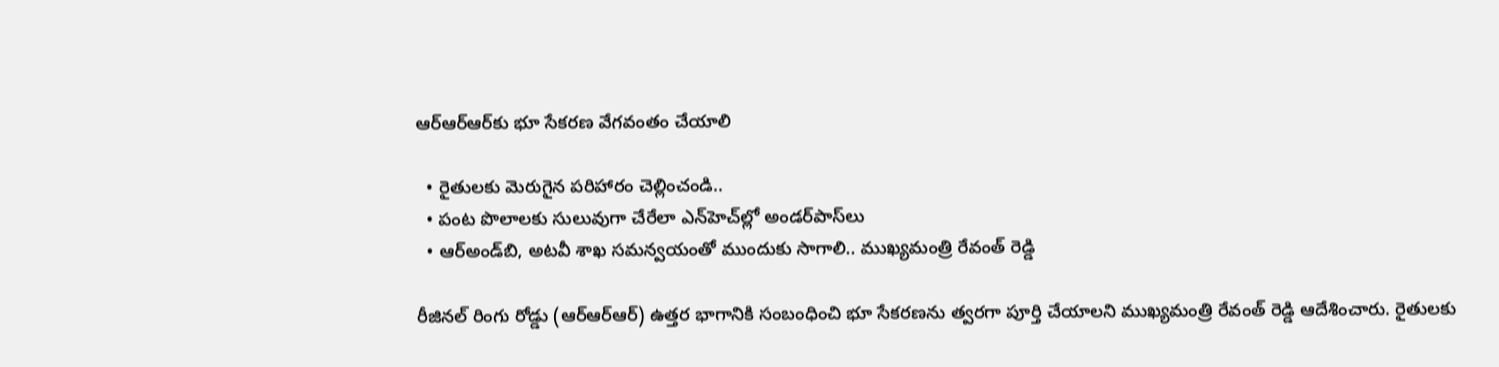ఆర్ఆర్ఆర్‌కు భూ సేక‌ర‌ణ వేగవంతం చేయాలి

  • రైతుల‌కు మెరుగైన ప‌రిహారం చెల్లించండి..
  • పంట పొలాల‌కు సులువుగా చేరేలా ఎన్‌హెచ్‌ల్లో అండ‌ర్‌పాస్‌లు
  • ఆర్అండ్‌బి, అట‌వీ శాఖ స‌మ‌న్వ‌యంతో ముందుకు సాగాలి.. ముఖ్య‌మంత్రి రేవంత్ రెడ్డి

రీజినల్ రింగు రోడ్డు (ఆర్ఆర్ఆర్‌) ఉత్త‌ర భాగానికి సంబంధించి భూ సేక‌ర‌ణ‌ను త్వ‌ర‌గా పూర్తి చేయాల‌ని ముఖ్య‌మంత్రి రేవంత్ రెడ్డి ఆదేశించారు. రైతుల‌కు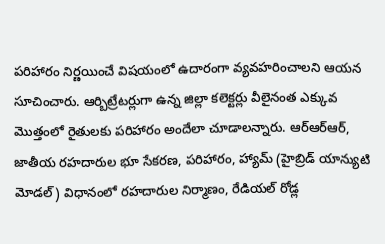ప‌రిహారం నిర్ణ‌యించే విష‌యంలో ఉదారంగా వ్య‌వ‌హ‌రించాల‌ని ఆయ‌న సూచించారు. ఆర్బిట్రేట‌ర్లుగా ఉన్న జిల్లా క‌లెక్ట‌ర్లు వీలైనంత ఎక్కువ మొత్తంలో రైతుల‌కు ప‌రిహారం అందేలా చూడాల‌న్నారు. ఆర్ఆర్ఆర్, జాతీయ ర‌హ‌దారుల భూ సేక‌ర‌ణ‌, ప‌రిహారం, హ్యామ్ (హైబ్రిడ్ యాన్యుటి మోడల్) విధానంలో ర‌హ‌దారుల నిర్మాణం, రేడియ‌ల్ రోడ్ల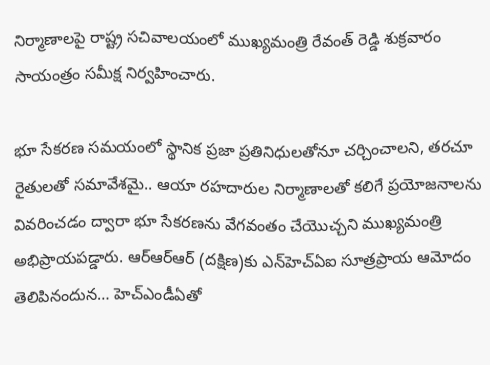నిర్మాణాల‌పై రాష్ట్ర స‌చివాల‌యంలో ముఖ్య‌మంత్రి రేవంత్ రెడ్డి శుక్ర‌వారం సాయంత్రం స‌మీక్ష నిర్వ‌హించారు.

భూ సేక‌ర‌ణ స‌మ‌యంలో స్థానిక ప్ర‌జా ప్ర‌తినిధులతోనూ చ‌ర్చించాల‌ని, త‌ర‌చూ రైతుల‌తో స‌మావేశమై.. ఆయా ర‌హ‌దారుల నిర్మాణాల‌తో క‌లిగే ప్ర‌యోజ‌నాల‌ను వివ‌రించ‌డం ద్వారా భూ సేక‌ర‌ణను వేగ‌వంతం చేయొచ్చ‌ని ముఖ్య‌మంత్రి అభిప్రాయ‌ప‌డ్డారు. ఆర్ఆర్ఆర్ (ద‌క్షిణ‌)కు ఎన్‌హెచ్ఏఐ సూత్ర‌ప్రాయ ఆమోదం తెలిపినందున‌… హెచ్ఎండీఏతో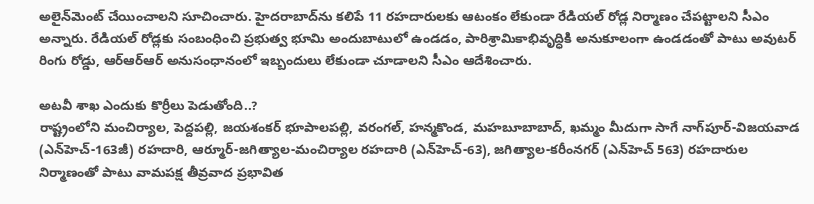అలైన్‌మెంట్ చేయించాల‌ని సూచించారు. హైద‌రాబాద్‌ను క‌లిపే 11 ర‌హ‌దారుల‌కు ఆటంకం లేకుండా రేడియ‌ల్ రోడ్ల నిర్మాణం చేప‌ట్టాల‌ని సీఎం అన్నారు. రేడియ‌ల్ రోడ్ల‌కు సంబంధించి ప్ర‌భుత్వ భూమి అందుబాటులో ఉండ‌డం, పారిశ్రామికాభివృద్ధికి అనుకూలంగా ఉండ‌డంతో పాటు అవుట‌ర్ రింగు రోడ్డు, ఆర్ఆర్ఆర్ అనుసంధానంలో ఇబ్బందులు లేకుండా చూడాల‌ని సీఎం ఆదేశించారు.

అట‌వీ శాఖ ఎందుకు కొర్రీలు పెడుతోంది..?
రాష్ట్రంలోని మంచిర్యాల‌, పెద్ద‌ప‌ల్లి, జ‌య‌శంక‌ర్ భూపాల‌ప‌ల్లి, వ‌రంగ‌ల్‌, హ‌న్మ‌కొండ‌, మ‌హ‌బూబాబాద్‌, ఖ‌మ్మం మీదుగా సాగే నాగ్‌పూర్-విజ‌య‌వాడ (ఎన్‌హెచ్‌-163జీ) ర‌హ‌దారి, ఆర్మూర్‌-జ‌గిత్యాల‌-మంచిర్యాల ర‌హ‌దారి (ఎన్‌హెచ్‌-63), జ‌గిత్యాల‌-క‌రీంన‌గ‌ర్ (ఎన్‌హెచ్ 563) ర‌హ‌దారుల నిర్మాణంతో పాటు వామ‌ప‌క్ష తీవ్ర‌వాద ప్రభావిత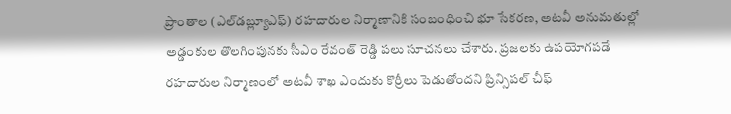ప్రాంతాల (ఎల్‌డ‌బ్ల్యూఎఫ్‌) ర‌హదారుల నిర్మాణానికి సంబంధించి భూ సేక‌ర‌ణ‌, అట‌వీ అనుమ‌తుల్లో అడ్డంకుల తొల‌గింపున‌కు సీఎం రేవంత్ రెడ్డి ప‌లు సూచ‌న‌లు చేశారు. ప్ర‌జ‌ల‌కు ఉప‌యోగ‌ప‌డే ర‌హ‌దారుల నిర్మాణంలో అట‌వీ శాఖ ఎందుకు కొర్రీలు పెడుతోంద‌ని ప్రిన్సిప‌ల్ చీఫ్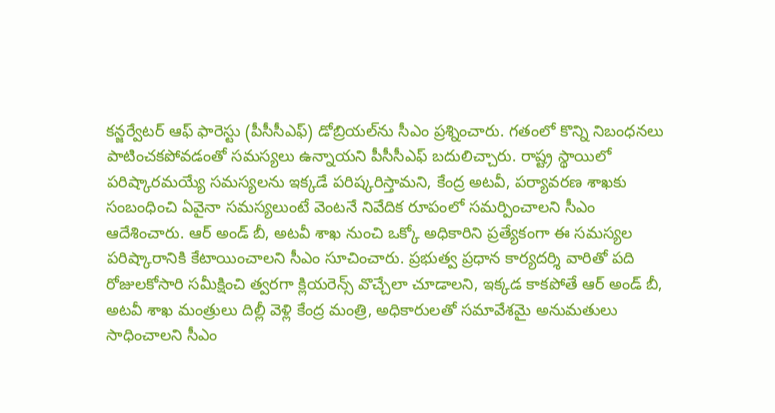క‌న్జ‌ర్వేట‌ర్ ఆఫ్ ఫారెస్టు (పీసీసీఎఫ్‌) డోబ్రియ‌ల్‌ను సీఎం ప్ర‌శ్నించారు. గ‌తంలో కొన్ని నిబంధ‌న‌లు పాటించ‌క‌పోవ‌డంతో స‌మ‌స్య‌లు ఉన్నాయ‌ని పీసీసీఎఫ్ బ‌దులిచ్చారు. రాష్ట్ర స్థాయిలో ప‌రిష్కార‌మ‌య్యే స‌మ‌స్య‌ల‌ను ఇక్క‌డే ప‌రిష్క‌రిస్తామ‌ని, కేంద్ర అట‌వీ, ప‌ర్యావ‌ర‌ణ శాఖ‌కు సంబంధించి ఏవైనా స‌మ‌స్య‌లుంటే వెంట‌నే నివేదిక రూపంలో స‌మ‌ర్పించాల‌ని సీఎం ఆదేశించారు. ఆర్ అండ్ బీ, అట‌వీ శాఖ నుంచి ఒక్కో అధికారిని ప్ర‌త్యేకంగా ఈ స‌మ‌స్య‌ల ప‌రిష్కారానికి కేటాయించాల‌ని సీఎం సూచించారు. ప్ర‌భుత్వ ప్ర‌ధాన కార్య‌ద‌ర్శి వారితో ప‌ది రోజుల‌కోసారి స‌మీక్షించి త్వ‌ర‌గా క్లియ‌రెన్స్ వొచ్చేలా చూడాల‌ని, ఇక్క‌డ కాక‌పోతే ఆర్ అండ్ బీ, అట‌వీ శాఖ మంత్రులు దిల్లీ వెళ్లి కేంద్ర మంత్రి, అధికారుల‌తో స‌మావేశ‌మై అనుమ‌తులు సాధించాల‌ని సీఎం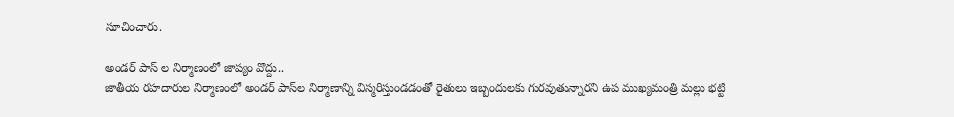సూచించారు.

అండ‌ర్ పాస్ ల నిర్మాణంలో జాప్యం వొద్దు..
జాతీయ ర‌హ‌దారుల నిర్మాణంలో అండ‌ర్ పాస్‌ల నిర్మాణాన్ని విస్మ‌రిస్తుండ‌డంతో రైతులు ఇబ్బందుల‌కు గుర‌వుతున్నార‌ని ఉప ముఖ్య‌మంత్రి మ‌ల్లు భ‌ట్టి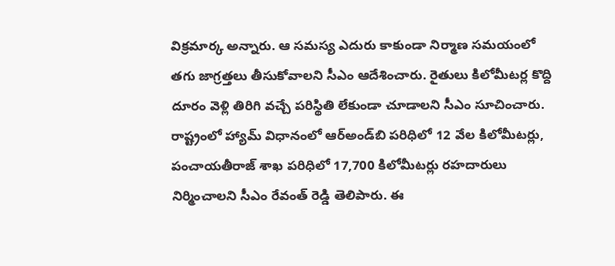విక్ర‌మార్క అన్నారు. ఆ స‌మ‌స్య ఎదురు కాకుండా నిర్మాణ స‌మ‌యంలో త‌గు జాగ్ర‌త్త‌లు తీసుకోవాల‌ని సీఎం ఆదేశించారు. రైతులు కిలోమీట‌ర్ల కొద్ది దూరం వెళ్లి తిరిగి వ‌చ్చే ప‌రిస్థితి లేకుండా చూడాల‌ని సీఎం సూచించారు. రాష్ట్రంలో హ్యామ్ విధానంలో ఆర్అండ్‌బి ప‌రిధిలో 12 వేల కిలోమీట‌ర్లు, పంచాయ‌తీరాజ్ శాఖ ప‌రిధిలో 17,700 కిలోమీట‌ర్లు ర‌హ‌దారులు నిర్మించాల‌ని సీఎం రేవంత్ రెడ్డి తెలిపారు. ఈ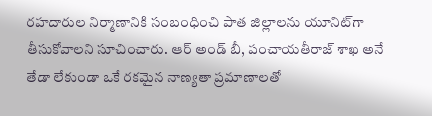ర‌హ‌దారుల నిర్మాణానికి సంబంధించి పాత జిల్లాల‌ను యూనిట్‌గా తీసుకోవాల‌ని సూచించారు. ఆర్ అండ్ బీ, పంచాయ‌తీరాజ్ శాఖ అనే తేడా లేకుండా ఒకే ర‌క‌మైన నాణ్య‌తా ప్ర‌మాణాలతో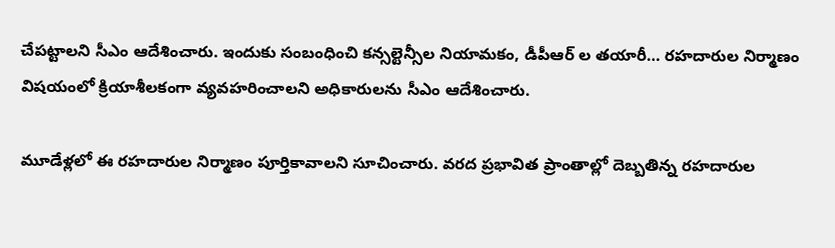చేప‌ట్టాల‌ని సీఎం ఆదేశించారు. ఇందుకు సంబంధించి క‌న్స‌ల్టెన్సీల నియామ‌కం, డీపీఆర్ ల త‌యారీ… ర‌హ‌దారుల నిర్మాణం విష‌యంలో క్రియాశీల‌కంగా వ్య‌వ‌హ‌రించాల‌ని అధికారుల‌ను సీఎం ఆదేశించారు.

మూడేళ్ల‌లో ఈ ర‌హదారుల నిర్మాణం పూర్తికావాల‌ని సూచించారు. వ‌ర‌ద ప్ర‌భావిత ప్రాంతాల్లో దెబ్బ‌తిన్న ర‌హ‌దారుల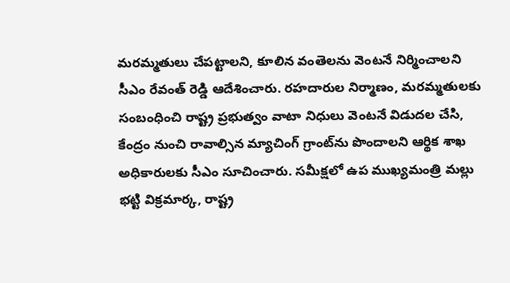మ‌ర‌మ్మ‌తులు చేప‌ట్టాల‌ని, కూలిన వంతెల‌ను వెంట‌నే నిర్మించాల‌ని సీఎం రేవంత్ రెడ్డి ఆదేశించారు. ర‌హ‌దారుల నిర్మాణం, మ‌ర‌మ్మ‌తుల‌కు సంబంధించి రాష్ట్ర ప్ర‌భుత్వం వాటా నిధులు వెంట‌నే విడుద‌ల చేసి, కేంద్రం నుంచి రావాల్సిన మ్యాచింగ్ గ్రాంట్‌ను పొందాల‌ని ఆర్థిక శాఖ అధికారుల‌కు సీఎం సూచించారు. స‌మీక్ష‌లో ఉప ముఖ్య‌మంత్రి మ‌ల్లు భ‌ట్టి విక్ర‌మార్క‌, రాష్ట్ర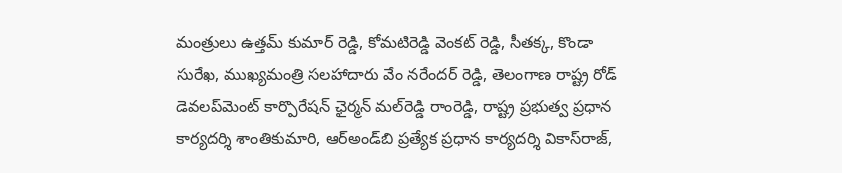మంత్రులు ఉత్త‌మ్ కుమార్ రెడ్డి, కోమ‌టిరెడ్డి వెంక‌ట్ రెడ్డి, సీత‌క్క‌, కొండా సురేఖ‌, ముఖ్య‌మంత్రి స‌ల‌హాదారు వేం న‌రేంద‌ర్ రెడ్డి, తెలంగాణ రాష్ట్ర రోడ్ డెవ‌ల‌ప్‌మెంట్ కార్పొరేష‌న్ ఛైర్మ‌న్ మ‌ల్‌రెడ్డి రాంరెడ్డి, రాష్ట్ర ప్ర‌భుత్వ ప్ర‌ధాన కార్య‌ద‌ర్శి శాంతికుమారి, ఆర్అండ్‌బి ప్ర‌త్యేక ప్ర‌ధాన కార్య‌ద‌ర్శి వికాస్‌రాజ్‌,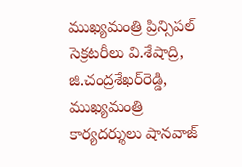ముఖ్య‌మంత్రి ప్రిన్సిప‌ల్ సెక్ర‌ట‌రీలు వి.శేషాద్రి, జి.చంద్ర‌శేఖ‌ర్‌రెడ్డి, ముఖ్య‌మంత్రి కార్య‌ద‌ర్శులు షాన‌వాజ్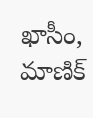ఖాసీం, మాణిక్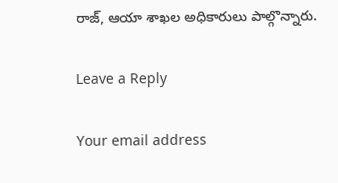రాజ్, ఆయా శాఖల అధికారులు పాల్గొన్నారు.

Leave a Reply

Your email address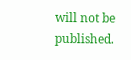will not be published.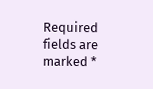Required fields are marked *